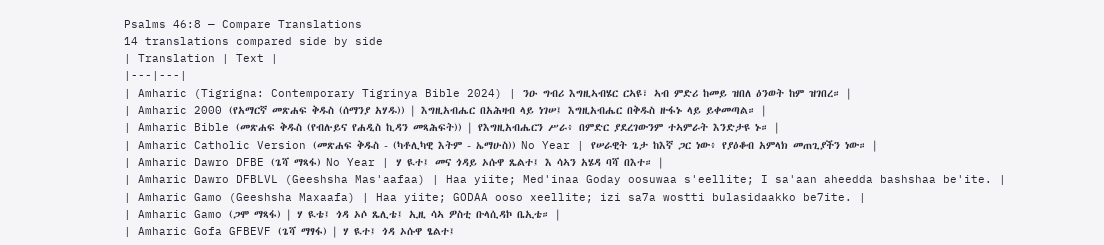Psalms 46:8 — Compare Translations
14 translations compared side by side
| Translation | Text |
|---|---|
| Amharic (Tigrigna: Contemporary Tigrinya Bible 2024) | ንዑ ግብሪ እግዚኣብሄር ርኣዩ፣ ኣብ ምድሪ ከመይ ዝበለ ዕንወት ከም ዝገበረ። |
| Amharic 2000 (የአማርኛ መጽሐፍ ቅዱስ (ሰማንያ አሃዱ)) | እግዚአብሔር በአሕዛብ ላይ ነገሠ፤ እግዚአብሔር በቅዱስ ዙፋኑ ላይ ይቀመጣል። |
| Amharic Bible (መጽሐፍ ቅዱስ (የብሉይና የሐዲስ ኪዳን መጻሕፍት)) | የእግዚአብሔርን ሥራ፥ በምድር ያደረገውንም ተኣምራት እንድታዩ ኑ። |
| Amharic Catholic Version (መጽሐፍ ቅዱስ - (ካቶሊካዊ እትም - ኤማሁስ)) No Year | የሠራዊት ጌታ ከእኛ ጋር ነው፥ የያዕቆብ አምላክ መጠጊያችን ነው። |
| Amharic Dawro DFBE (ጌሻ ማጻፋ) No Year | ሃ ዪተ፤ መና ጎዳይ ኦሱዋ ጼልተ፤ እ ሳኣን አሄዳ ባሻ በእተ። |
| Amharic Dawro DFBLVL (Geeshsha Mas'aafaa) | Haa yiite; Med'inaa Goday oosuwaa s'eellite; I sa'aan aheedda bashshaa be'ite. |
| Amharic Gamo (Geeshsha Maxaafa) | Haa yiite; GODAA ooso xeellite; izi sa7a wostti bulasidaakko be7ite. |
| Amharic Gamo (ጋሞ ማጻፋ) | ሃ ዪቴ፤ ጎዳ ኦሶ ጼሊቴ፤ ኢዚ ሳኣ ዎስቲ ቡላሲዳኮ ቤኢቴ። |
| Amharic Gofa GFBEVF (ጌሻ ማፃፋ) | ሃ ዪተ፤ ጎዳ ኦሱዋ ፄልተ፤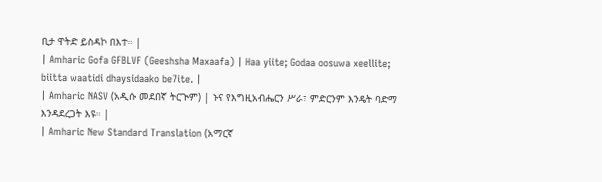ቢታ ዋትድ ይስዳኮ በእተ። |
| Amharic Gofa GFBLVF (Geeshsha Maxaafa) | Haa yiite; Godaa oosuwa xeellite; biitta waatidi dhaysidaako be7ite. |
| Amharic NASV (አዲሱ መደበኛ ትርጒም) | ኑና የእግዚአብሔርን ሥራ፣ ምድርንም እንዴት ባድማ እንዳደረጋት እዩ። |
| Amharic New Standard Translation (አማርኛ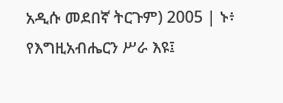አዲሱ መደበኛ ትርጉም) 2005 | ኑ፥ የእግዚአብሔርን ሥራ እዩ፤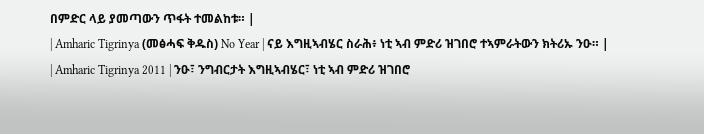በምድር ላይ ያመጣውን ጥፋት ተመልከቱ። |
| Amharic Tigrinya (መፅሓፍ ቅዱስ) No Year | ናይ እግዚኣብሄር ስራሕ፥ ነቲ ኣብ ምድሪ ዝገበሮ ተኣምራትውን ክትሪኡ ንዑ። |
| Amharic Tigrinya 2011 | ንዑ፣ ንግብርታት እግዚኣብሄር፣ ነቲ ኣብ ምድሪ ዝገበሮ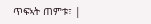ጥፍኣት ጠምቱ፣ |